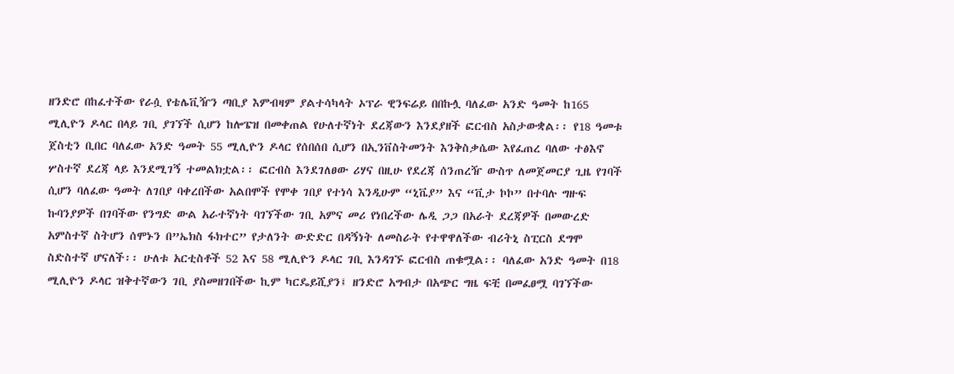ዘንድሮ በከፈተችው የራሷ የቴሌቪዥን ጣቢያ እምብዛም ያልተሳካላት ኦፕራ ዊንፍሬይ በበኩሏ ባለፈው አንድ ዓመት ከ165 ሚሊዮን ዶላር በላይ ገቢ ያገኘች ሲሆን ከሎፔዝ በመቀጠል የሁለተኛነት ደረጃውን እንደያዘች ፎርብስ አስታውቋል፡፡ የ18 ዓመቱ ጀስቲን ቢበር ባለፈው አንድ ዓመት 55 ሚሊዮን ዶላር የሰበሰበ ሲሆን በኢንቨስትመንት እንቅስቃሴው እየፈጠረ ባለው ተፅእኖ ሦስተኛ ደረጃ ላይ እንደሚገኝ ተመልክቷል፡፡ ፎርብስ እንደገለፀው ሪሃና በዚሁ የደረጃ ሰንጠረዥ ውስጥ ለመጀመርያ ጊዜ የገባች ሲሆን ባለፈው ዓመት ለገበያ ባቀረበችው አልበሞች የሞቀ ገበያ የተነሳ እንዲሁም “ኒቬያ” እና “ቪታ ኮኮ” በተባሉ ግዙፍ ኩባንያዎች በገባችው የንግድ ውል አራተኛነት ባገኘችው ገቢ አምና መሪ የነበረችው ሌዲ ጋጋ በአራት ደረጃዎች በመውረድ አምስተኛ ስትሆን ሰሞኑን በ”ኤክስ ፋክተር” የታለንት ውድድር በዳኝነት ለመስራት የተዋዋለችው ብሪትኒ ስፒርስ ደግሞ ስድስተኛ ሆናለች፡፡ ሁለቱ አርቲስቶች 52 እና 58 ሚሊዮን ዶላር ገቢ እንዳገኙ ፎርብስ ጠቁሟል፡፡ ባለፈው አንድ ዓመት በ18 ሚሊዮን ዶላር ዝቅተኛውን ገቢ ያስመዘገበችው ኪም ካርዴይሺያን፤ ዘንድሮ አግብታ በአጭር ግዜ ፍቺ በመፈፀሟ ባገኘችው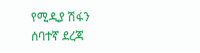የሚዲያ ሽፋን ሰባተኛ ደረጃ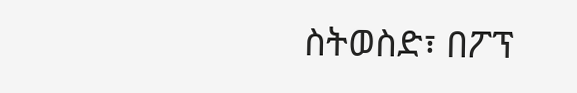ስትወስድ፣ በፖፕ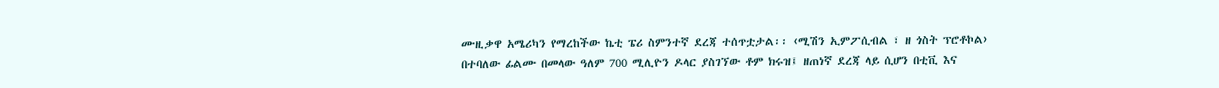ሙዚቃዋ አሜሪካን የማረከችው ኬቲ ፔሪ ስምንተኛ ደረጃ ተሰጥቷታል፡፡ ‹ሚሽን ኢምፖሲብል ፣ ዘ ጎስት ፕሮቶኮል› በተባለው ፊልሙ በመላው ዓለም 700 ሚሊዮን ዶላር ያስገኘው ቶም ክሩዝ፤ ዘጠነኛ ደረጃ ላይ ሲሆን በቲቪ እና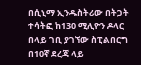በሲኒማ ኢንዱስትሪው በትጋት ተሳትፎ ከ130 ሚሊዮን ዶላር በላይ ገቢ ያገኘው ስፒልበርግ በ10ኛ ደረጃ ላይ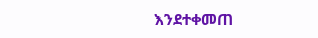እንደተቀመጠ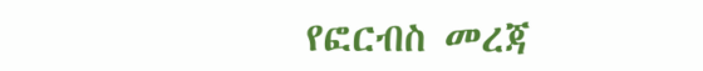የፎርብስ መረጃ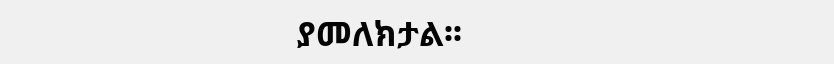ያመለክታል፡፡